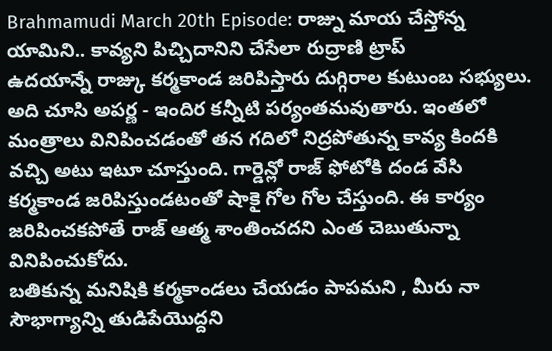Brahmamudi March 20th Episode: రాజ్ను మాయ చేస్తోన్న యామిని.. కావ్యని పిచ్చిదానిని చేసేలా రుద్రాణి ట్రాప్
ఉదయాన్నే రాజ్కు కర్మకాండ జరిపిస్తారు దుగ్గిరాల కుటుంబ సభ్యులు. అది చూసి అపర్ణ - ఇందిర కన్నీటి పర్యంతమవుతారు. ఇంతలో మంత్రాలు వినిపించడంతో తన గదిలో నిద్రపోతున్న కావ్య కిందకి వచ్చి అటు ఇటూ చూస్తుంది. గార్డెన్లో రాజ్ ఫోటోకి దండ వేసి కర్మకాండ జరిపిస్తుండటంతో షాకై గోల గోల చేస్తుంది. ఈ కార్యం జరిపించకపోతే రాజ్ ఆత్మ శాంతించదని ఎంత చెబుతున్నా వినిపించుకోదు.
బతికున్న మనిషికి కర్మకాండలు చేయడం పాపమని , మీరు నా సౌభాగ్యాన్ని తుడిపేయొద్దని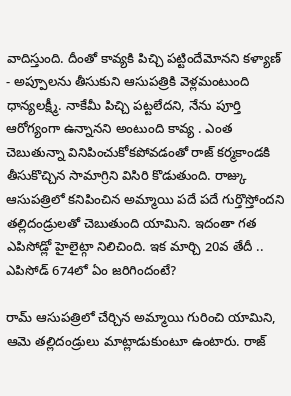వాదిస్తుంది. దీంతో కావ్యకి పిచ్చి పట్టిందేమోనని కళ్యాణ్ - అప్పూలను తీసుకుని ఆసుపత్రికి వెళ్లమంటుంది ధాన్యలక్ష్మీ. నాకేమీ పిచ్చి పట్టలేదని, నేను పూర్తి ఆరోగ్యంగా ఉన్నానని అంటుంది కావ్య . ఎంత చెబుతున్నా వినిపించుకోకపోవడంతో రాజ్ కర్మకాండకి తీసుకొచ్చిన సామాగ్రిని విసిరి కొడుతుంది. రాజ్కు ఆసుపత్రిలో కనిపించిన అమ్మాయి పదే పదే గుర్తొస్తోందని తల్లిదండ్రులతో చెబుతుంది యామిని. ఇదంతా గత ఎపిసోడ్లో హైలైట్గా నిలిచింది. ఇక మార్చి 20వ తేదీ .. ఎపిసోడ్ 674లో ఏం జరిగిందంటే?

రామ్ ఆసుపత్రిలో చేర్చిన అమ్మాయి గురించి యామిని, ఆమె తల్లిదండ్రులు మాట్లాడుకుంటూ ఉంటారు. రాజ్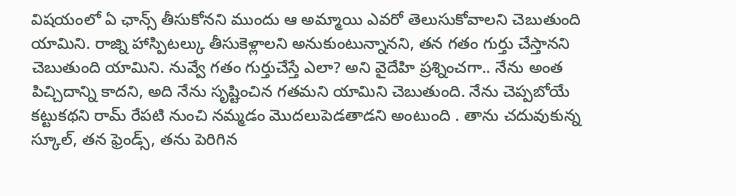విషయంలో ఏ ఛాన్స్ తీసుకోనని ముందు ఆ అమ్మాయి ఎవరో తెలుసుకోవాలని చెబుతుంది యామిని. రాజ్ని హాస్పిటల్కు తీసుకెళ్లాలని అనుకుంటున్నానని, తన గతం గుర్తు చేస్తానని చెబుతుంది యామిని. నువ్వే గతం గుర్తుచేస్తే ఎలా? అని వైదేహి ప్రశ్నించగా.. నేను అంత పిచ్చిదాన్ని కాదని, అది నేను సృష్టించిన గతమని యామిని చెబుతుంది. నేను చెప్పబోయే కట్టుకథని రామ్ రేపటి నుంచి నమ్మడం మొదలుపెడతాడని అంటుంది . తాను చదువుకున్న స్కూల్, తన ఫ్రెండ్స్, తను పెరిగిన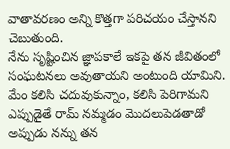వాతావరణం అన్ని కొత్తగా పరిచయం చేస్తానని చెబుతుంది.
నేను సృష్టించిన జ్ఞాపకాలే ఇకపై తన జీవితంలో సంఘటనలు అవుతాయని అంటుంది యామిని. మేం కలిసి చదువుకున్నాం, కలిసి పెరిగామని ఎప్పుడైతే రామ్ నమ్మడం మొదలుపెడతాడో అప్పుడు నన్ను తన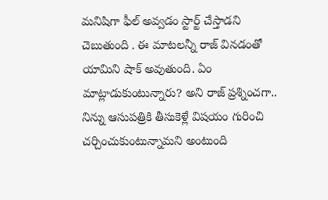మనిషిగా ఫీల్ అవ్వడం స్టార్ట్ చేస్తాడని చెబుతుంది . ఈ మాటలన్నీ రాజ్ వినడంతో యామిని షాక్ అవుతుంది. ఏం మాట్లాడుకుంటున్నారు? అని రాజ్ ప్రశ్నించగా.. నిన్ను ఆసుపత్రికి తీసుకెళ్లే విషయం గురించి చర్చించుకుంటున్నామని అంటుంది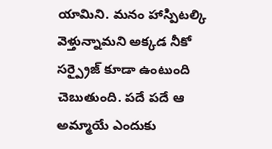యామిని. మనం హాస్పిటల్కి వెళ్తున్నామని అక్కడ నీకో సర్ప్రైజ్ కూడా ఉంటుంది చెబుతుంది. పదే పదే ఆ అమ్మాయే ఎందుకు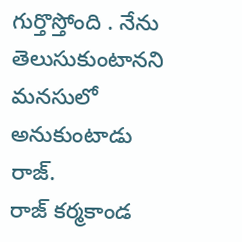గుర్తొస్తోంది . నేను తెలుసుకుంటానని మనసులో అనుకుంటాడు రాజ్.
రాజ్ కర్మకాండ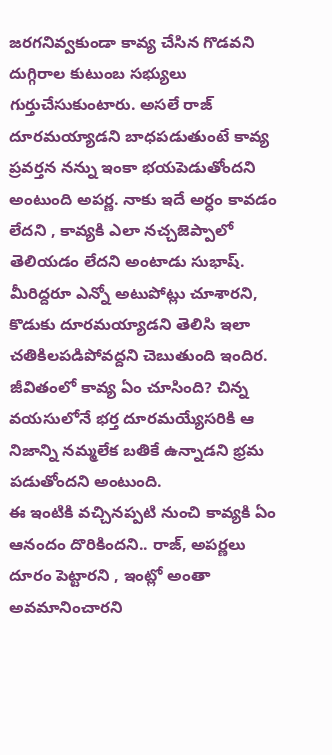జరగనివ్వకుండా కావ్య చేసిన గొడవని దుగ్గిరాల కుటుంబ సభ్యులు గుర్తుచేసుకుంటారు. అసలే రాజ్ దూరమయ్యాడని బాధపడుతుంటే కావ్య ప్రవర్తన నన్ను ఇంకా భయపెడుతోందని అంటుంది అపర్ణ. నాకు ఇదే అర్ధం కావడం లేదని , కావ్యకి ఎలా నచ్చజెప్పాలో తెలియడం లేదని అంటాడు సుభాష్. మీరిద్దరూ ఎన్నో అటుపోట్లు చూశారని, కొడుకు దూరమయ్యాడని తెలిసి ఇలా చతికిలపడిపోవద్దని చెబుతుంది ఇందిర. జీవితంలో కావ్య ఏం చూసింది? చిన్న వయసులోనే భర్త దూరమయ్యేసరికి ఆ నిజాన్ని నమ్మలేక బతికే ఉన్నాడని భ్రమ పడుతోందని అంటుంది.
ఈ ఇంటికి వచ్చినప్పటి నుంచి కావ్యకి ఏం ఆనందం దొరికిందని.. రాజ్, అపర్ణలు దూరం పెట్టారని , ఇంట్లో అంతా అవమానించారని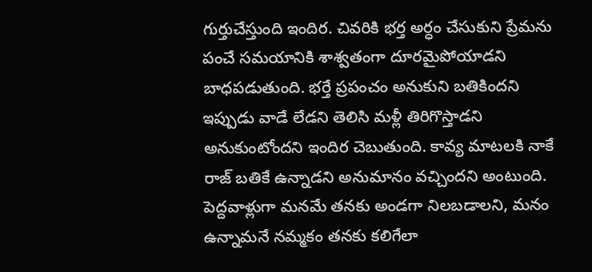గుర్తుచేస్తుంది ఇందిర. చివరికి భర్త అర్ధం చేసుకుని ప్రేమను పంచే సమయానికి శాశ్వతంగా దూరమైపోయాడని బాధపడుతుంది. భర్తే ప్రపంచం అనుకుని బతికిందని ఇప్పుడు వాడే లేడని తెలిసి మళ్లీ తిరిగొస్తాడని అనుకుంటోందని ఇందిర చెబుతుంది. కావ్య మాటలకి నాకే రాజ్ బతికే ఉన్నాడని అనుమానం వచ్చిందని అంటుంది.
పెద్దవాళ్లుగా మనమే తనకు అండగా నిలబడాలని, మనం ఉన్నామనే నమ్మకం తనకు కలిగేలా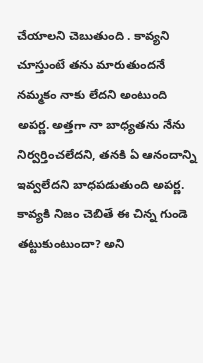చేయాలని చెబుతుంది . కావ్యని చూస్తుంటే తను మారుతుందనే నమ్మకం నాకు లేదని అంటుంది అపర్ణ. అత్తగా నా బాధ్యతను నేను నిర్వర్తించలేదని, తనకి ఏ ఆనందాన్ని ఇవ్వలేదని బాధపడుతుంది అపర్ణ. కావ్యకి నిజం చెబితే ఈ చిన్న గుండె తట్టుకుంటుందా? అని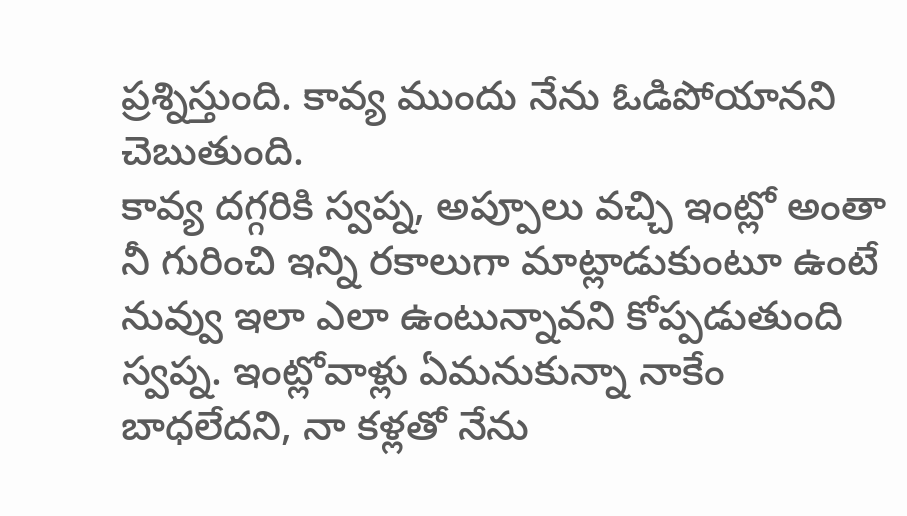ప్రశ్నిస్తుంది. కావ్య ముందు నేను ఓడిపోయానని చెబుతుంది.
కావ్య దగ్గరికి స్వప్న, అప్పూలు వచ్చి ఇంట్లో అంతా నీ గురించి ఇన్ని రకాలుగా మాట్లాడుకుంటూ ఉంటే నువ్వు ఇలా ఎలా ఉంటున్నావని కోప్పడుతుంది స్వప్న. ఇంట్లోవాళ్లు ఏమనుకున్నా నాకేం బాధలేదని, నా కళ్లతో నేను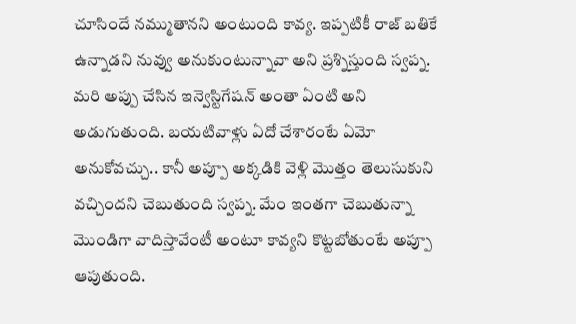చూసిందే నమ్ముతానని అంటుంది కావ్య. ఇప్పటికీ రాజ్ బతికే ఉన్నాడని నువ్వు అనుకుంటున్నావా అని ప్రశ్నిస్తుంది స్వప్న. మరి అప్పు చేసిన ఇన్వెస్టిగేషన్ అంతా ఏంటి అని అడుగుతుంది. బయటివాళ్లు ఏదో చేశారంటే ఏమో అనుకోవచ్చు.. కానీ అప్పూ అక్కడికి వెళ్లి మొత్తం తెలుసుకుని వచ్చిందని చెబుతుంది స్వప్న. మేం ఇంతగా చెబుతున్నా మొండిగా వాదిస్తావేంటీ అంటూ కావ్యని కొట్టబోతుంటే అప్పూ ఆపుతుంది.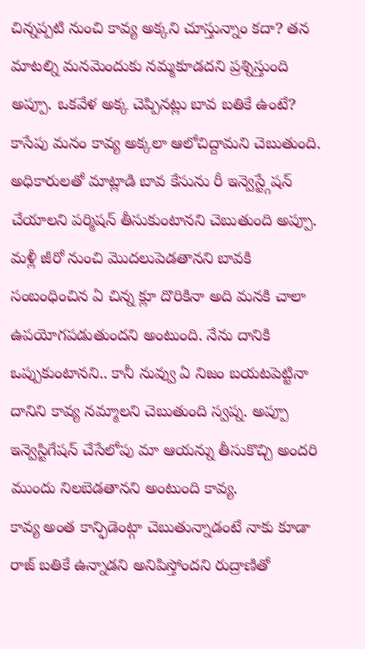చిన్నప్పటి నుంచి కావ్య అక్కని చూస్తున్నాం కదా? తన మాటల్ని మనమెందుకు నమ్మకూడదని ప్రశ్నిస్తుంది అప్పూ. ఒకవేళ అక్క చెప్పినట్లు బావ బతికే ఉంటే? కాసేపు మనం కావ్య అక్కలా ఆలోచిద్దామని చెబుతుంది. అధికారులతో మాట్లాడి బావ కేసును రీ ఇన్వెస్ట్గేషన్ చేయాలని పర్మిషన్ తీసుకుంటానని చెబుతుంది అప్పూ. మళ్లీ జీరో నుంచి మొదలుపెడతానని బావకి సంబంధించిన ఏ చిన్న క్లూ దొరికినా అది మనకి చాలా ఉపయోగపడుతుందని అంటుంది. నేను దానికి ఒప్పుకుంటానని.. కానీ నువ్వు ఏ నిజం బయటపెట్టినా దానిని కావ్య నమ్మాలని చెబుతుంది స్వప్న. అప్పూ ఇన్వెస్టిగేషన్ చేసేలోపు మా ఆయన్ను తీసుకొచ్చి అందరి ముందు నిలబెడతానని అంటుంది కావ్య.
కావ్య అంత కాన్ఫిడెంట్గా చెబుతున్నాడంటే నాకు కూడా రాజ్ బతికే ఉన్నాడని అనిపిస్తోందని రుద్రాణితో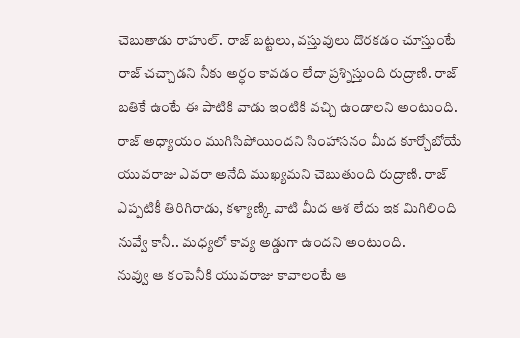చెబుతాడు రాహుల్. రాజ్ బట్టలు, వస్తువులు దొరకడం చూస్తుంటే రాజ్ చచ్చాడని నీకు అర్ధం కావడం లేదా ప్రశ్నిస్తుంది రుద్రాణి. రాజ్ బతికే ఉంటే ఈ పాటికి వాడు ఇంటికి వచ్చి ఉండాలని అంటుంది. రాజ్ అధ్యాయం ముగిసిపోయిందని సింహాసనం మీద కూర్చోబోయే యువరాజు ఎవరా అనేది ముఖ్యమని చెబుతుంది రుద్రాణి. రాజ్ ఎప్పటికీ తిరిగిరాడు, కళ్యాణ్కి వాటి మీద ఆశ లేదు ఇక మిగిలింది నువ్వే కానీ.. మధ్యలో కావ్య అడ్డుగా ఉందని అంటుంది.
నువ్వు ఆ కంపెనీకి యువరాజు కావాలంటే ఆ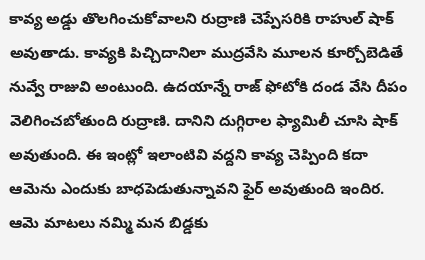కావ్య అడ్డు తొలగించుకోవాలని రుద్రాణి చెప్పేసరికి రాహుల్ షాక్ అవుతాడు. కావ్యకి పిచ్చిదానిలా ముద్రవేసి మూలన కూర్చోబెడితే నువ్వే రాజువి అంటుంది. ఉదయాన్నే రాజ్ ఫోటోకి దండ వేసి దీపం వెలిగించబోతుంది రుద్రాణి. దానిని దుగ్గిరాల ఫ్యామిలీ చూసి షాక్ అవుతుంది. ఈ ఇంట్లో ఇలాంటివి వద్దని కావ్య చెప్పింది కదా ఆమెను ఎందుకు బాధపెడుతున్నావని ఫైర్ అవుతుంది ఇందిర. ఆమె మాటలు నమ్మి మన బిడ్డకు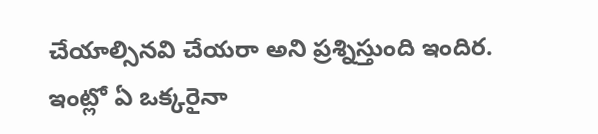చేయాల్సినవి చేయరా అని ప్రశ్నిస్తుంది ఇందిర. ఇంట్లో ఏ ఒక్కరైనా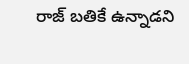రాజ్ బతికే ఉన్నాడని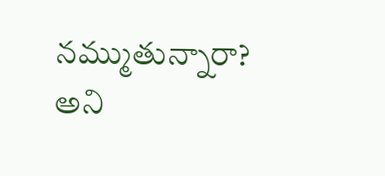నమ్ముతున్నారా? అని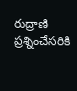రుద్రాణి ప్రశ్నించేసరికి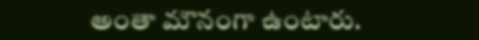అంతా మౌనంగా ఉంటారు.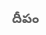దీపం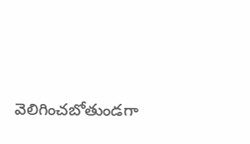వెలిగించబోతుండగా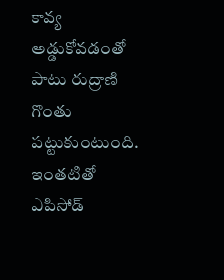కావ్య అడ్డుకోవడంతో పాటు రుద్రాణి గొంతు పట్టుకుంటుంది. ఇంతటితో ఎపిసోడ్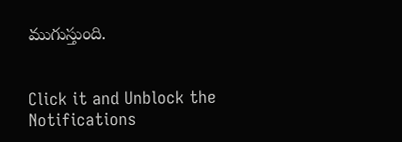ముగుస్తుంది.


Click it and Unblock the Notifications